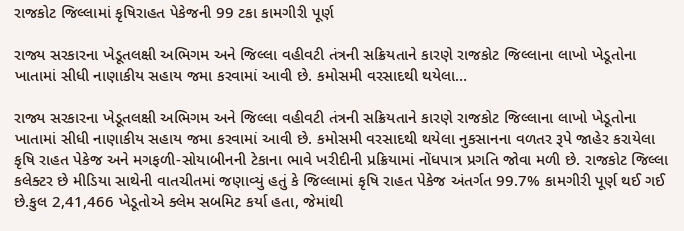રાજકોટ જિલ્લામાં કૃષિરાહત પેકેજની 99 ટકા કામગીરી પૂર્ણ

રાજ્ય સરકારના ખેડૂતલક્ષી અભિગમ અને જિલ્લા વહીવટી તંત્રની સક્રિયતાને કારણે રાજકોટ જિલ્લાના લાખો ખેડૂતોના ખાતામાં સીધી નાણાકીય સહાય જમા કરવામાં આવી છે. કમોસમી વરસાદથી થયેલા…

રાજ્ય સરકારના ખેડૂતલક્ષી અભિગમ અને જિલ્લા વહીવટી તંત્રની સક્રિયતાને કારણે રાજકોટ જિલ્લાના લાખો ખેડૂતોના ખાતામાં સીધી નાણાકીય સહાય જમા કરવામાં આવી છે. કમોસમી વરસાદથી થયેલા નુકસાનના વળતર રૂપે જાહેર કરાયેલા કૃષિ રાહત પેકેજ અને મગફળી-સોયાબીનની ટેકાના ભાવે ખરીદીની પ્રક્રિયામાં નોંધપાત્ર પ્રગતિ જોવા મળી છે. રાજકોટ જિલ્લા કલેક્ટર છે મીડિયા સાથેની વાતચીતમાં જણાવ્યું હતું કે જિલ્લામાં કૃષિ રાહત પેકેજ અંતર્ગત 99.7% કામગીરી પૂર્ણ થઈ ગઈ છે.કુલ 2,41,466 ખેડૂતોએ ક્લેમ સબમિટ કર્યા હતા, જેમાંથી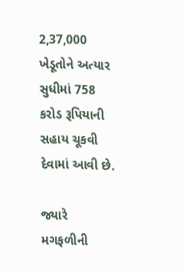2,37,000 ખેડૂતોને અત્યાર સુધીમાં 758 કરોડ રૂપિયાની સહાય ચૂકવી દેવામાં આવી છે.

જ્યારે મગફળીની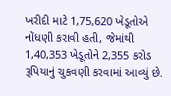ખરીદી માટે 1,75,620 ખેડૂતોએ નોંધણી કરાવી હતી, જેમાંથી 1,40,353 ખેડૂતોને 2,355 કરોડ રૂપિયાનું ચુકવણી કરવામાં આવ્યું છે.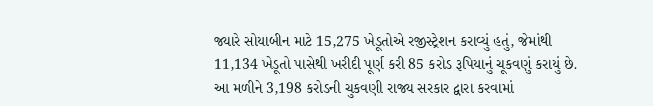જ્યારે સોયાબીન માટે 15,275 ખેડૂતોએ રજીસ્ટ્રેશન કરાવ્યું હતું, જેમાંથી 11,134 ખેડૂતો પાસેથી ખરીદી પૂર્ણ કરી 85 કરોડ રૂપિયાનું ચૂકવણું કરાયું છે.
આ મળીને 3,198 કરોડની ચુકવણી રાજ્ય સરકાર દ્વારા કરવામાં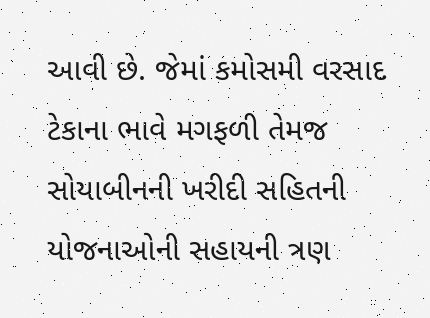આવી છે. જેમાં કમોસમી વરસાદ ટેકાના ભાવે મગફળી તેમજ સોયાબીનની ખરીદી સહિતની યોજનાઓની સહાયની ત્રણ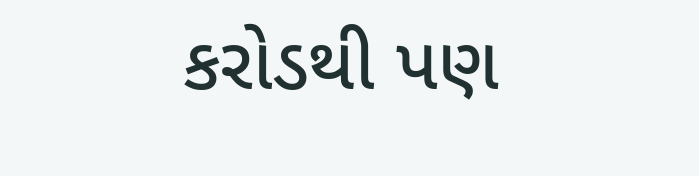કરોડથી પણ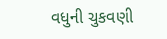વધુની ચુકવણી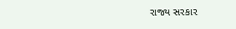રાજ્ય સરકાર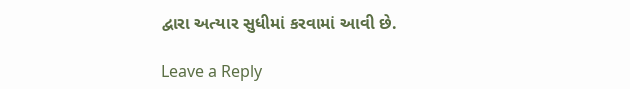દ્વારા અત્યાર સુધીમાં કરવામાં આવી છે.

Leave a Reply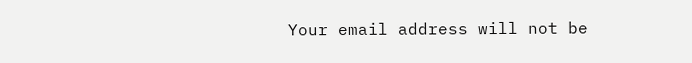Your email address will not be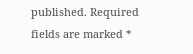published. Required fields are marked *